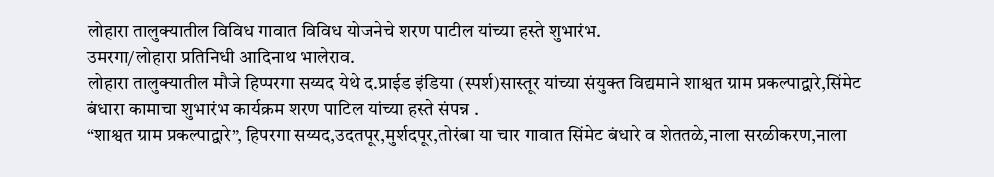लोहारा तालुक्यातील विविध गावात विविध योजनेचे शरण पाटील यांच्या हस्ते शुभारंभ.
उमरगा/लोहारा प्रतिनिधी आदिनाथ भालेराव.
लोहारा तालुक्यातील मौजे हिप्परगा सय्यद येथे द.प्राईड इंडिया (स्पर्श)सास्तूर यांच्या संयुक्त विद्यमाने शाश्वत ग्राम प्रकल्पाद्वारे,सिंमेट बंधारा कामाचा शुभारंभ कार्यक्रम शरण पाटिल यांच्या हस्ते संपन्न .
“शाश्वत ग्राम प्रकल्पाद्वारे”, हिपरगा सय्यद,उदतपूर,मुर्शदपूर,तोरंबा या चार गावात सिंमेट बंधारे व शेततळे,नाला सरळीकरण,नाला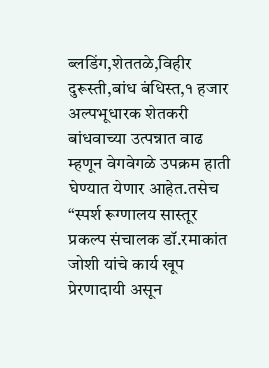ब्लडिंग,शेततळे,विहीर दुरूस्ती,बांध बंधिस्त,१ हजार अल्पभूधारक शेतकरी बांधवाच्या उत्पन्नात वाढ म्हणून वेगवेगळे उपक्रम हाती घेण्यात येणार आहेत.तसेच “स्पर्श रूग्णालय सास्तूर प्रकल्प संचालक डॉ.रमाकांत जोशी यांचे कार्य खूप प्रेरणादायी असून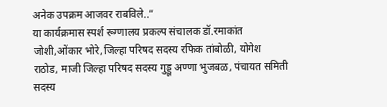अनेक उपक्रम आजवर राबविले..”
या कार्यक्रमास स्पर्श रूग्णालय प्रकल्प संचालक डॉ.रमाकांत जोशी,ओंकार भोरे,जिल्हा परिषद सदस्य रफिक तांबोळी, योगेश राठोड, माजी जिल्हा परिषद सदस्य गुड्डू अण्णा भुजबळ, पंचायत समिती सदस्य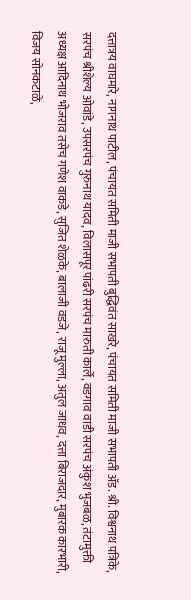दत्तात्रय वाघमारे, नागनाथ पाटील, पंचायत समिती माजी सभापती बुद्धिवंत साखरे, पंचायत समिती माजी सभापती ॲड. श्री. विश्वनाथ पत्रिके, सरपंच श्रीशेल्य ओवांडे, उपसरपंच गुरुनाथ यादव, विलासपूर पांढरी सरपंच मारुती कार्ले, वडगाव वाडी सरपंच अंकुश भुजबळ, तंटामुक्ती अध्यक्ष आदिनाथ भोजराव तसेच गणेश वाकडे, सुजित शेळके, बालाजी वडजे, राजू मुल्ला, अतुल जाधव, दत्ता बिराजदार, मुबारक कारभारी, विजय सोनकटाळे,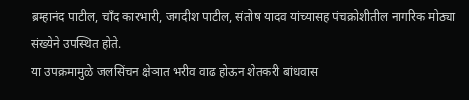ब्रम्हानंद पाटील, चाँद कारभारी, जगदीश पाटील, संतोष यादव यांच्यासह पंचक्रोशीतील नागरिक मोठ्या संख्येने उपस्थित होते.
या उपक्रमामुळे जलसिंचन क्षेञात भरीव वाढ होऊन शेतकरी बांधवास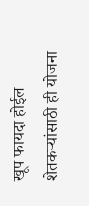खूप फायदा होईल शेतकऱ्यांसाठी ही योजना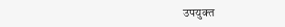उपयुक्त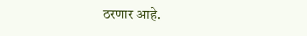ठरणार आहे.